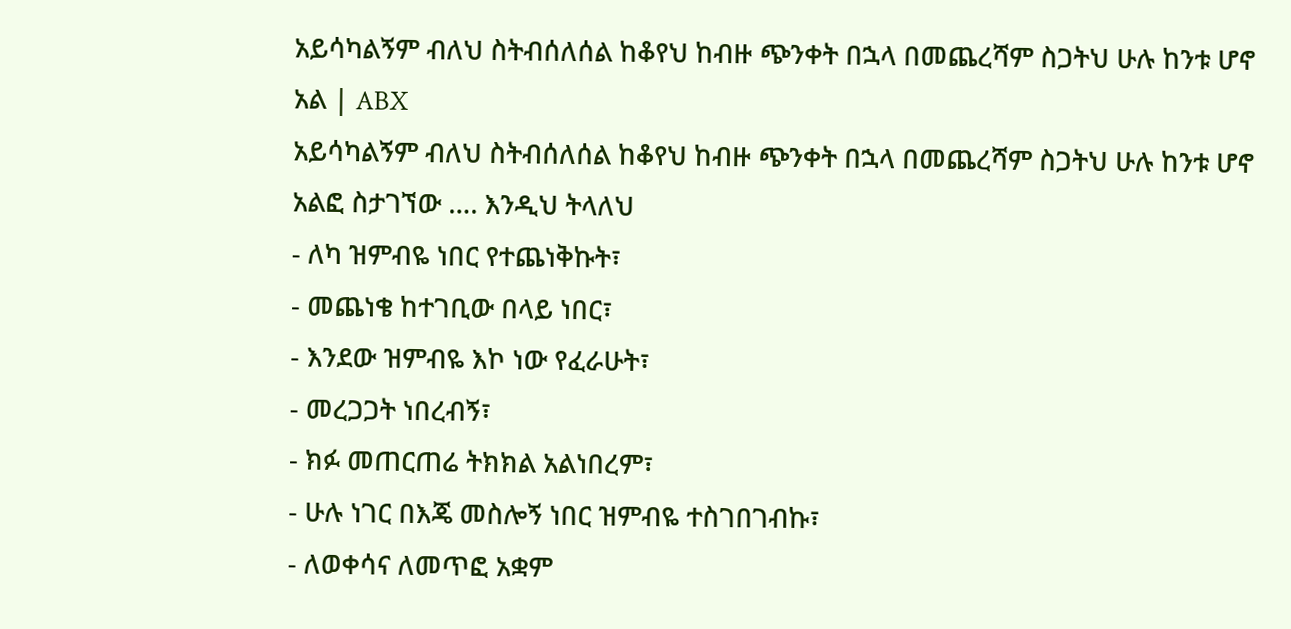አይሳካልኝም ብለህ ስትብሰለሰል ከቆየህ ከብዙ ጭንቀት በኋላ በመጨረሻም ስጋትህ ሁሉ ከንቱ ሆኖ አል | ABX
አይሳካልኝም ብለህ ስትብሰለሰል ከቆየህ ከብዙ ጭንቀት በኋላ በመጨረሻም ስጋትህ ሁሉ ከንቱ ሆኖ አልፎ ስታገኘው …. እንዲህ ትላለህ
- ለካ ዝምብዬ ነበር የተጨነቅኩት፣
- መጨነቄ ከተገቢው በላይ ነበር፣
- እንደው ዝምብዬ እኮ ነው የፈራሁት፣
- መረጋጋት ነበረብኝ፣
- ክፉ መጠርጠሬ ትክክል አልነበረም፣
- ሁሉ ነገር በእጄ መስሎኝ ነበር ዝምብዬ ተስገበገብኩ፣
- ለወቀሳና ለመጥፎ አቋም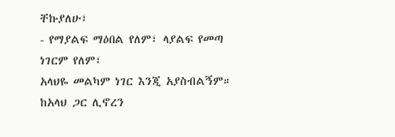ቸኩያለሁ፣
- የማያልፍ ማዕበል የለም፣ ላያልፍ የመጣ ነገርም የለም፣
አላህዬ መልካም ነገር እንጂ አያስብልኝም።
ከአላህ ጋር ሊኖረን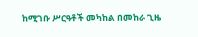ከሚገቡ ሥርዓቶች መካከል በመከራ ጊዜ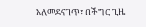አለመደናገጥ፣ በችግር ጊዜ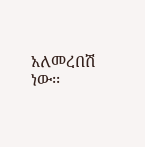አለመረበሽ ነው፡፡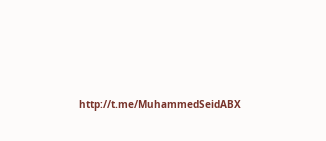http://t.me/MuhammedSeidABX